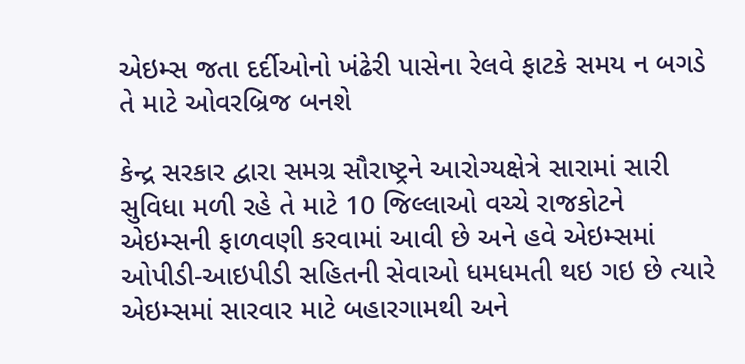એઇમ્સ જતા દર્દીઓનો ખંઢેરી પાસેના રેલવે ફાટકે સમય ન બગડે તે માટે ઓવરબ્રિજ બનશે

કેન્દ્ર સરકાર દ્વારા સમગ્ર સૌરાષ્ટ્રને આરોગ્યક્ષેત્રે સારામાં સારી સુવિધા મળી રહે તે માટે 10 જિલ્લાઓ વચ્ચે રાજકોટને એઇમ્સની ફાળવણી કરવામાં આવી છે અને હવે એઇમ્સમાં ઓપીડી-આઇપીડી સહિતની સેવાઓ ધમધમતી થઇ ગઇ છે ત્યારે એઇમ્સમાં સારવાર માટે બહારગામથી અને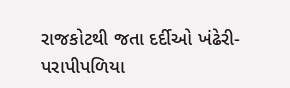રાજકોટથી જતા દર્દીઓ ખંઢેરી-પરાપીપળિયા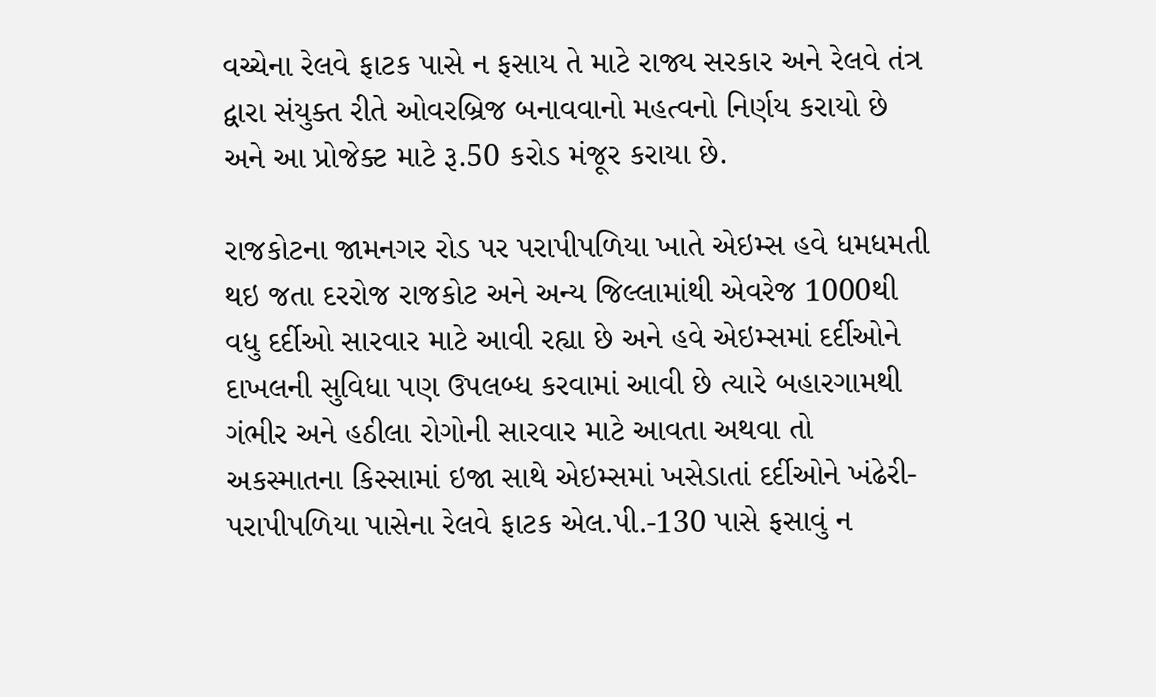વચ્ચેના રેલવે ફાટક પાસે ન ફસાય તે માટે રાજ્ય સરકાર અને રેલવે તંત્ર દ્વારા સંયુક્ત રીતે ઓવરબ્રિજ બનાવવાનો મહત્વનો નિર્ણય કરાયો છે અને આ પ્રોજેક્ટ માટે રૂ.50 કરોડ મંજૂર કરાયા છે.

રાજકોટના જામનગર રોડ પર પરાપીપળિયા ખાતે એઇમ્સ હવે ધમધમતી થઇ જતા દરરોજ રાજકોટ અને અન્ય જિલ્લામાંથી એવરેજ 1000થી વધુ દર્દીઓ સારવાર માટે આવી રહ્યા છે અને હવે એઇમ્સમાં દર્દીઓને દાખલની સુવિધા પણ ઉપલબ્ધ કરવામાં આવી છે ત્યારે બહારગામથી ગંભીર અને હઠીલા રોગોની સારવાર માટે આવતા અથવા તો અકસ્માતના કિસ્સામાં ઇજા સાથે એઇમ્સમાં ખસેડાતાં દર્દીઓને ખંઢેરી-પરાપીપળિયા પાસેના રેલવે ફાટક એલ.પી.-130 પાસે ફસાવું ન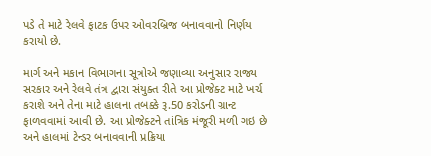પડે તે માટે રેલવે ફાટક ઉપર ઓવરબ્રિજ બનાવવાનો નિર્ણય કરાયો છે.

માર્ગ અને મકાન વિભાગના સૂત્રોએ જણાવ્યા અનુસાર રાજ્ય સરકાર અને રેલવે તંત્ર દ્વારા સંયુક્ત રીતે આ પ્રોજેક્ટ માટે ખર્ચ કરાશે અને તેના માટે હાલના તબક્કે રૂ.50 કરોડની ગ્રાન્ટ ફાળવવામાં આવી છે. આ પ્રોજેક્ટને તાંત્રિક મંજૂરી મળી ગઇ છે અને હાલમાં ટેન્ડર બનાવવાની પ્રક્રિયા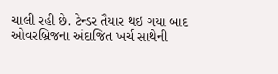ચાલી રહી છે. ટેન્ડર તૈયાર થઇ ગયા બાદ ઓવરબ્રિજના અંદાજિત ખર્ચ સાથેની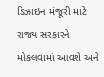ડિઝાઇન મંજૂરી માટે રાજ્ય સરકારને મોકલવામાં આવશે અને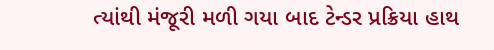ત્યાંથી મંજૂરી મળી ગયા બાદ ટેન્ડર પ્રક્રિયા હાથ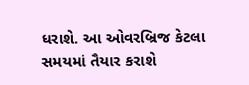ધરાશે. આ ઓવરબ્રિજ કેટલા સમયમાં તૈયાર કરાશે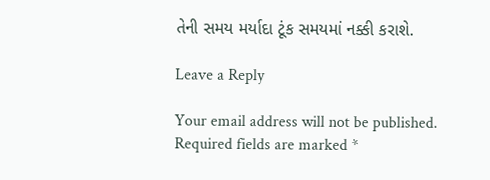તેની સમય મર્યાદા ટૂંક સમયમાં નક્કી કરાશે.

Leave a Reply

Your email address will not be published. Required fields are marked *